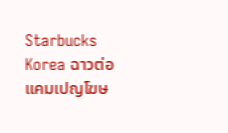Starbucks Korea ฉาวต่อ แคมเปญโฆษ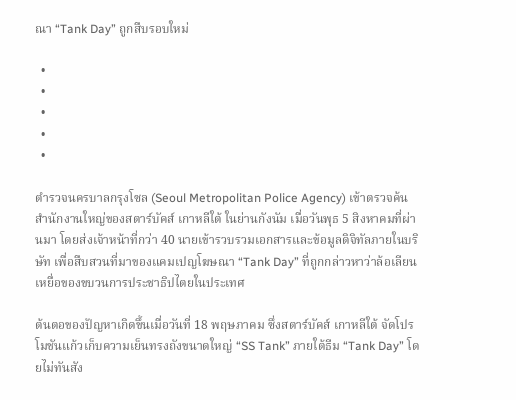ณา “Tank Day” ถูกสืบรอบใหม่

  •
  •
  •
  •
  •

ตำรวจนครบาลกรุงโซล (Seoul Metropolitan Police Agency) เข้าตรวจค้นสำนักงานใหญ่ของสตาร์บัคส์ เกาหลีใต้ ในย่านกังนัม เมื่อวันพุธ 5 สิงหาคมที่ผ่านมา โดยส่งเจ้าหน้าที่กว่า 40 นายเข้ารวบรวมเอกสารและข้อมูลดิจิทัลภายในบริษัท เพื่อสืบสวนที่มาของแคมเปญโฆษณา “Tank Day” ที่ถูกกล่าวหาว่าล้อเลียนเหยื่อของขบวนการประชาธิปไตยในประเทศ

ต้นตอของปัญหาเกิดขึ้นเมื่อวันที่ 18 พฤษภาคม ซึ่งสตาร์บัคส์ เกาหลีใต้ จัดโปรโมชันแก้วเก็บความเย็นทรงถังขนาดใหญ่ “SS Tank” ภายใต้ธีม “Tank Day” โดยไม่ทันสัง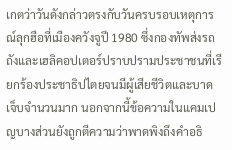เกตว่าวันดังกล่าวตรงกับวันครบรอบเหตุการณ์ลุกฮือที่เมืองควังจูปี 1980 ซึ่งกองทัพส่งรถถังและเฮลิคอปเตอร์ปราบปรามประชาชนที่เรียกร้องประชาธิปไตยจนมีผู้เสียชีวิตและบาดเจ็บจำนวนมาก นอกจากนี้ข้อความในแคมเปญบางส่วนยังถูกตีความว่าพาดพิงถึงคำอธิ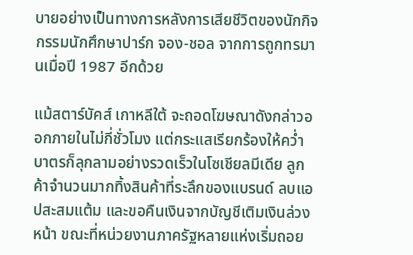บายอย่างเป็นทางการหลังการเสียชีวิตของนักกิจกรรมนักศึกษาปาร์ก จอง-ชอล จากการถูกทรมานเมื่อปี 1987 อีกด้วย

แม้สตาร์บัคส์ เกาหลีใต้ จะถอดโฆษณาดังกล่าวออกภายในไม่กี่ชั่วโมง แต่กระแสเรียกร้องให้คว่ำบาตรก็ลุกลามอย่างรวดเร็วในโซเชียลมีเดีย ลูกค้าจำนวนมากทิ้งสินค้าที่ระลึกของแบรนด์ ลบแอปสะสมแต้ม และขอคืนเงินจากบัญชีเติมเงินล่วงหน้า ขณะที่หน่วยงานภาครัฐหลายแห่งเริ่มถอย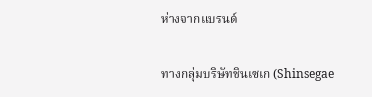ห่างจากแบรนด์

ทางกลุ่มบริษัทชินเซเก (Shinsegae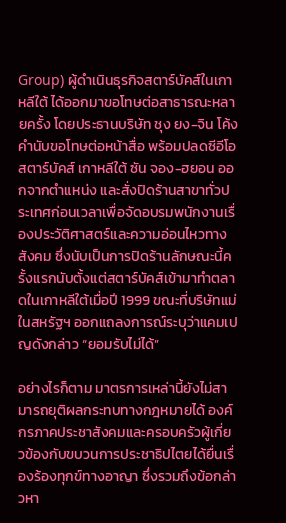Group) ผู้ดำเนินธุรกิจสตาร์บัคส์ในเกาหลีใต้ ได้ออกมาขอโทษต่อสาธารณะหลายครั้ง โดยประธานบริษัท ชุง ยง-จิน โค้งคำนับขอโทษต่อหน้าสื่อ พร้อมปลดซีอีโอสตาร์บัคส์ เกาหลีใต้ ซัน จอง-ฮยอน ออกจากตำแหน่ง และสั่งปิดร้านสาขาทั่วประเทศก่อนเวลาเพื่อจัดอบรมพนักงานเรื่องประวัติศาสตร์และความอ่อนไหวทางสังคม ซึ่งนับเป็นการปิดร้านลักษณะนี้ครั้งแรกนับตั้งแต่สตาร์บัคส์เข้ามาทำตลาดในเกาหลีใต้เมื่อปี 1999 ขณะที่บริษัทแม่ในสหรัฐฯ ออกแถลงการณ์ระบุว่าแคมเปญดังกล่าว “ยอมรับไม่ได้”

อย่างไรก็ตาม มาตรการเหล่านี้ยังไม่สามารถยุติผลกระทบทางกฎหมายได้ องค์กรภาคประชาสังคมและครอบครัวผู้เกี่ยวข้องกับขบวนการประชาธิปไตยได้ยื่นเรื่องร้องทุกข์ทางอาญา ซึ่งรวมถึงข้อกล่าวหา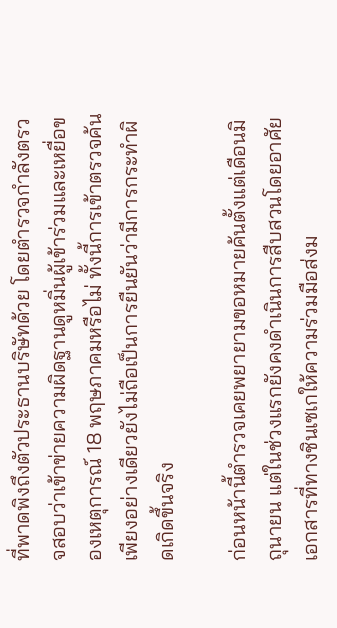ที่พาดพิงถึงตัวประธานบริษัทด้วย โดยตำรวจกำลังตรวจสอบว่าเข้าข่ายความผิดฐานดูหมิ่นผู้เข้าร่วมและเหยื่อของเหตุการณ์ 18 พฤษภาคมหรือไม่ ทั้งนี้การเข้าตรวจค้นเพียงอย่างเดียวยังไม่ถือเป็นการยืนยันว่ามีการกระทำผิดเกิดขึ้นจริง

ก่อนหน้านี้ตำรวจเคยพยายามขอหมายค้นตั้งแต่เดือนมิถุนายน แต่ในช่วงแรกยังคงดำเนินการสืบสวนโดยอาศัยเอกสารที่ทางชินเซเกให้ความร่วมมือส่งม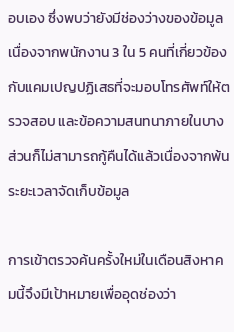อบเอง ซึ่งพบว่ายังมีช่องว่างของข้อมูล เนื่องจากพนักงาน 3 ใน 5 คนที่เกี่ยวข้องกับแคมเปญปฏิเสธที่จะมอบโทรศัพท์ให้ตรวจสอบ และข้อความสนทนาภายในบางส่วนก็ไม่สามารถกู้คืนได้แล้วเนื่องจากพ้นระยะเวลาจัดเก็บข้อมูล

การเข้าตรวจค้นครั้งใหม่ในเดือนสิงหาคมนี้จึงมีเป้าหมายเพื่ออุดช่องว่า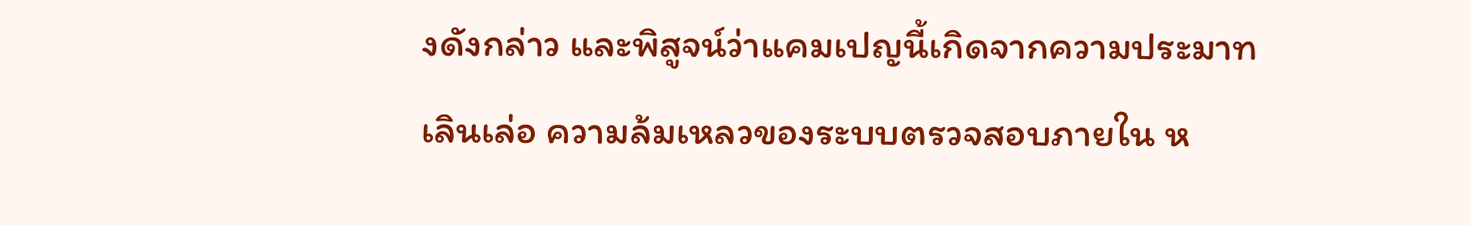งดังกล่าว และพิสูจน์ว่าแคมเปญนี้เกิดจากความประมาทเลินเล่อ ความล้มเหลวของระบบตรวจสอบภายใน ห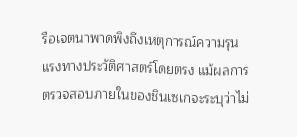รือเจตนาพาดพิงถึงเหตุการณ์ความรุนแรงทางประวัติศาสตร์โดยตรง แม้ผลการตรวจสอบภายในของชินเซเกจะระบุว่าไม่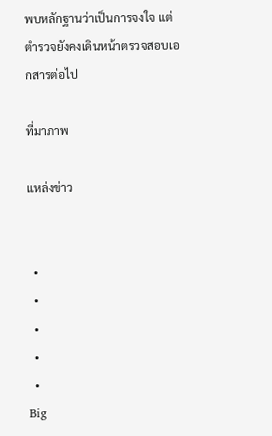พบหลักฐานว่าเป็นการจงใจ แต่ตำรวจยังคงเดินหน้าตรวจสอบเอกสารต่อไป

ที่มาภาพ

แหล่งข่าว


  •
  •
  •
  •
  •
Big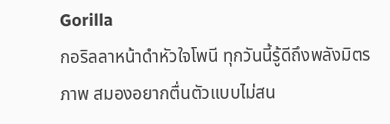Gorilla
กอริลลาหน้าดำหัวใจโพนี ทุกวันนี้รู้ดีถึงพลังมิตรภาพ สมองอยากตื่นตัวแบบไม่สน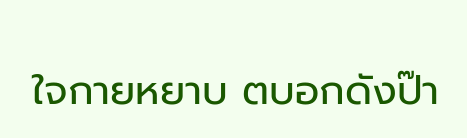ใจกายหยาบ ตบอกดังป๊า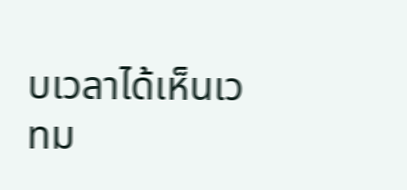บเวลาได้เห็นเวทม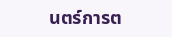นตร์การต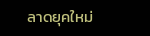ลาดยุคใหม่